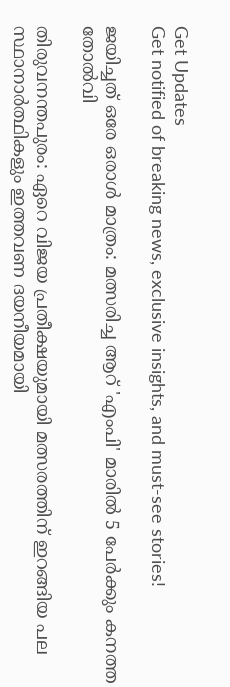Get Updates
Get notified of breaking news, exclusive insights, and must-see stories!

ജയിച്ചത് ഒരേ ഒരാള്‍ മാത്രം: മത്സരിച്ച ആറ് 'എംപി' മാരില്‍ 5 പേര്‍ക്കും കനത്ത തോല്‍വി

തിരുവനന്തപുരം: ഏറെ വിജയ പ്രതീക്ഷയുമായി മത്സരത്തിന് ഇറങ്ങിയ പല സ്ഥാനാര്‍ത്ഥികളും ഇത്തവണ ദയനീയമായി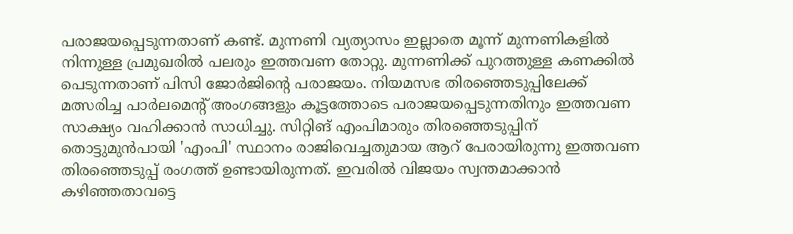പരാജയപ്പെടുന്നതാണ് കണ്ട്. മുന്നണി വ്യത്യാസം ഇല്ലാതെ മൂന്ന് മുന്നണികളില്‍ നിന്നുള്ള പ്രമുഖരില്‍ പലരും ഇത്തവണ തോറ്റു. മുന്നണിക്ക് പുറത്തുള്ള കണക്കില്‍ പെടുന്നതാണ് പിസി ജോര്‍ജിന്‍റെ പരാജയം. നിയമസഭ തിരഞ്ഞെടുപ്പിലേക്ക് മത്സരിച്ച പാര്‍ലമെന്‍റ് അംഗങ്ങളും കൂട്ടത്തോടെ പരാജയപ്പെടുന്നതിനും ഇത്തവണ സാക്ഷ്യം വഹിക്കാന്‍ സാധിച്ചു. സിറ്റിങ് എംപിമാരും തിരഞ്ഞെടുപ്പിന് തൊട്ടുമുന്‍പായി 'എംപി' സ്ഥാനം രാജിവെച്ചതുമായ ആറ് പേരായിരുന്നു ഇത്തവണ തിരഞ്ഞെടുപ്പ് രംഗത്ത് ഉണ്ടായിരുന്നത്. ഇവരില്‍ വിജയം സ്വന്തമാക്കാന്‍ കഴിഞ്ഞതാവട്ടെ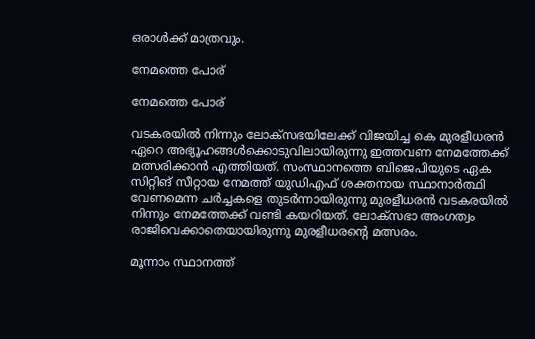ഒരാള്‍ക്ക് മാത്രവും.

നേമത്തെ പോര്

നേമത്തെ പോര്

വടകരയില്‍ നിന്നും ലോക്സഭയിലേക്ക് വിജയിച്ച കെ മുരളീധരന്‍ ഏറെ അഭ്യൂഹങ്ങള്‍ക്കൊടുവിലായിരുന്നു ഇത്തവണ നേമത്തേക്ക് മത്സരിക്കാന്‍ എത്തിയത്. സംസ്ഥാനത്തെ ബിജെപിയുടെ ഏക സിറ്റിങ് സീറ്റായ നേമത്ത് യുഡിഎഫ് ശക്തനായ സ്ഥാനാര്‍ത്ഥി വേണമെന്ന ചര്‍ച്ചകളെ തുടര്‍ന്നായിരുന്നു മുരളീധരന്‍ വടകരയില്‍ നിന്നും നേമത്തേക്ക് വണ്ടി കയറിയത്. ലോക്സഭാ അംഗത്വം രാജിവെക്കാതെയായിരുന്നു മുരളീധരന്‍റെ മത്സരം.

മൂന്നാം സ്ഥാനത്ത്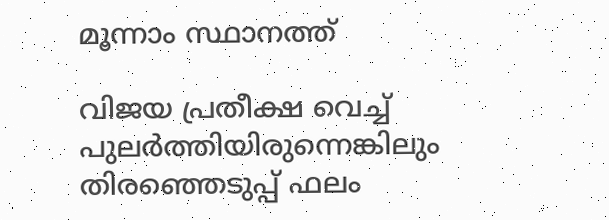മൂന്നാം സ്ഥാനത്ത്

വിജയ പ്രതീക്ഷ വെച്ച് പുലര്‍ത്തിയിരുന്നെങ്കിലും തിരഞ്ഞെടുപ്പ് ഫലം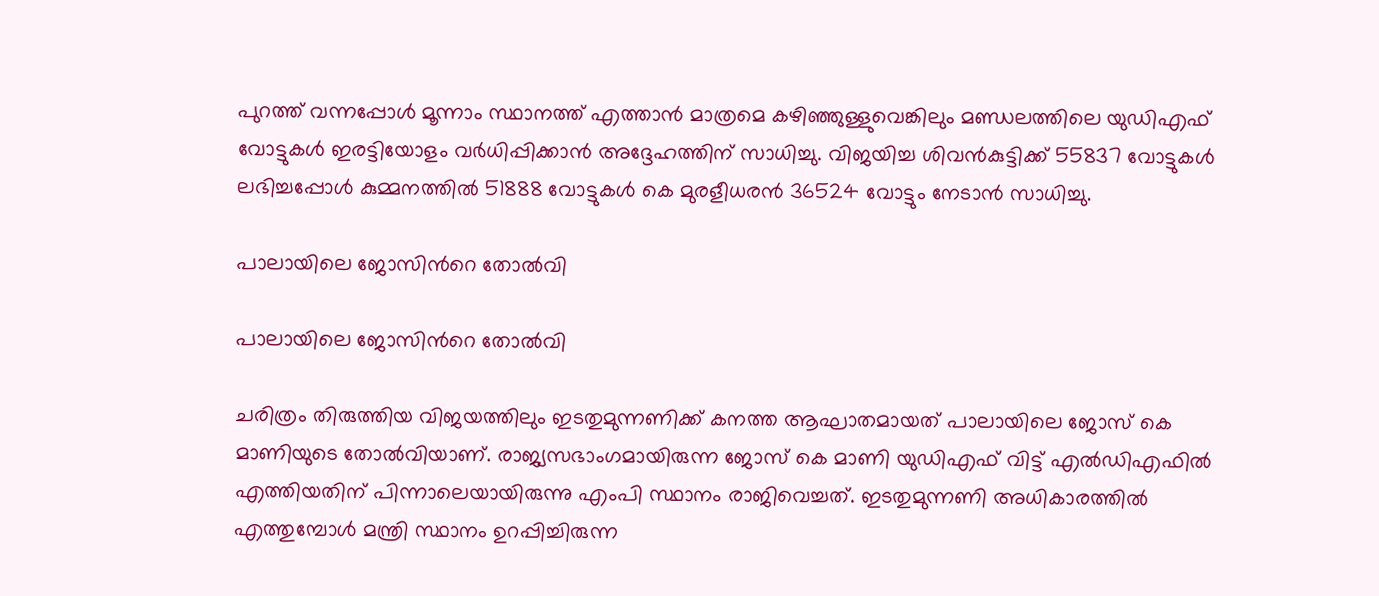പുറത്ത് വന്നപ്പോള്‍ മൂന്നാം സ്ഥാനത്ത് എത്താന്‍ മാത്രമെ കഴിഞ്ഞുള്ളുവെങ്കിലും മണ്ഡലത്തിലെ യുഡിഎഫ് വോട്ടുകള്‍ ഇരട്ടിയോളം വര്‍ധിപ്പിക്കാന്‍ അദ്ദേഹത്തിന് സാധിച്ചു. വിജയിച്ച ശിവന്‍കുട്ടിക്ക് 55837 വോട്ടുകള്‍ ലഭിച്ചപ്പോള്‍ കുമ്മനത്തില്‍ 51888 വോട്ടുകള്‍ കെ മുരളീധരന്‍ 36524 വോട്ടും നേടാന്‍ സാധിച്ചു.

പാലായിലെ ജോസിന്‍റെ തോല്‍വി

പാലായിലെ ജോസിന്‍റെ തോല്‍വി

ചരിത്രം തിരുത്തിയ വിജയത്തിലും ഇടതുമുന്നണിക്ക് കനത്ത ആഘാതമായത് പാലായിലെ ജോസ് കെ മാണിയുടെ തോല്‍വിയാണ്. രാജ്യസഭാംഗമായിരുന്ന ജോസ് കെ മാണി യുഡിഎഫ് വിട്ട് എല്‍ഡിഎഫില്‍ എത്തിയതിന് പിന്നാലെയായിരുന്നു എംപി സ്ഥാനം രാജിവെച്ചത്. ഇടതുമുന്നണി അധികാരത്തില്‍ എത്തുമ്പോള്‍ മന്ത്രി സ്ഥാനം ഉറപ്പിച്ചിരുന്ന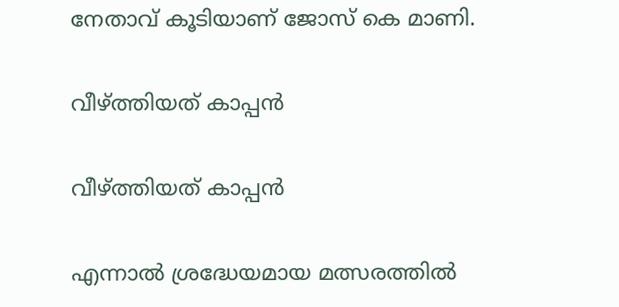നേതാവ് കൂടിയാണ് ജോസ് കെ മാണി.

വീഴ്ത്തിയത് കാപ്പന്‍

വീഴ്ത്തിയത് കാപ്പന്‍

എന്നാല്‍ ശ്രദ്ധേയമായ മത്സരത്തില്‍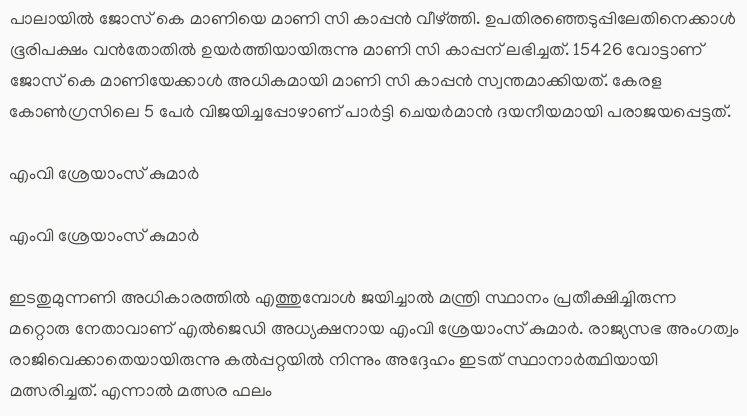പാലായില്‍ ജോസ് കെ മാണിയെ മാണി സി കാപ്പന്‍ വീഴ്ത്തി. ഉപതിരഞ്ഞെടുപ്പിലേതിനെക്കാള്‍ ഭൂരിപക്ഷം വന്‍തോതില്‍ ഉയര്‍ത്തിയായിരുന്നു മാണി സി കാപ്പന് ലഭിച്ചത്. 15426 വോട്ടാണ് ജോസ് കെ മാണിയേക്കാള്‍ അധികമായി മാണി സി കാപ്പന്‍ സ്വന്തമാക്കിയത്. കേരള കോണ്‍ഗ്രസിലെ 5 പേര്‍ വിജയിച്ചപ്പോഴാണ് പാര്‍ട്ടി ചെയര്‍മാന്‍ ദയനീയമായി പരാജയപ്പെട്ടത്.

എംവി ശ്രേയാംസ് കുമാര്‍

എംവി ശ്രേയാംസ് കുമാര്‍

ഇടതുമുന്നണി അധികാരത്തില്‍ എത്തുമ്പോള്‍ ജയിച്ചാല്‍ മന്ത്രി സ്ഥാനം പ്രതീക്ഷിച്ചിരുന്ന മറ്റൊരു നേതാവാണ് എല്‍ജെഡി അധ്യക്ഷനായ എംവി ശ്രേയാംസ് കുമാര്‍. രാജ്യസഭ അംഗത്വം രാജിവെക്കാതെയായിരുന്നു കല്‍പ്പറ്റയില്‍ നിന്നും അദ്ദേഹം ഇടത് സ്ഥാനാര്‍ത്ഥിയായി മത്സരിച്ചത്. എന്നാല്‍ മത്സര ഫലം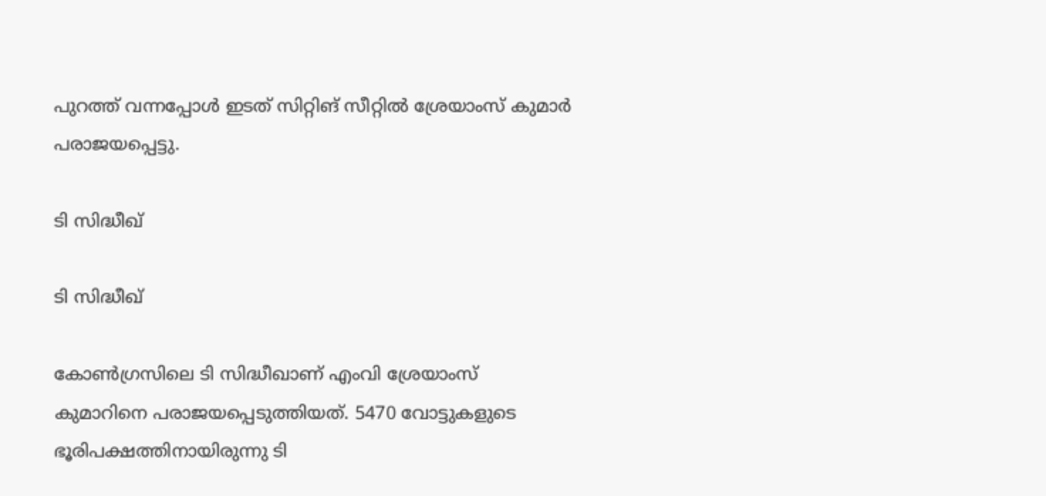പുറത്ത് വന്നപ്പോള്‍ ഇടത് സിറ്റിങ് സീറ്റില്‍ ശ്രേയാംസ് കുമാര്‍ പരാജയപ്പെട്ടു.

ടി സിദ്ധീഖ്

ടി സിദ്ധീഖ്

കോണ്‍ഗ്രസിലെ ടി സിദ്ധീഖാണ് എംവി ശ്രേയാംസ് കുമാറിനെ പരാജയപ്പെടുത്തിയത്. 5470 വോട്ടുകളുടെ ഭൂരിപക്ഷത്തിനായിരുന്നു ടി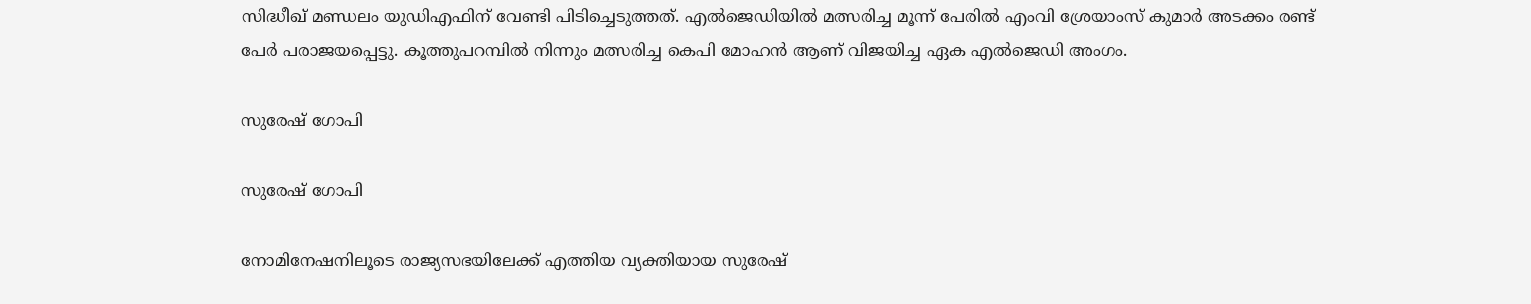സിദ്ധീഖ് മണ്ഡലം യുഡിഎഫിന് വേണ്ടി പിടിച്ചെടുത്തത്. എല്‍ജെഡിയില്‍ മത്സരിച്ച മൂന്ന് പേരില്‍ എംവി ശ്രേയാംസ് കുമാര്‍ അടക്കം രണ്ട് പേര്‍ പരാജയപ്പെട്ടു. കൂത്തുപറമ്പില്‍ നിന്നും മത്സരിച്ച കെപി മോഹന്‍ ആണ് വിജയിച്ച ഏക എല്‍ജെഡി അംഗം.

സുരേഷ് ഗോപി

സുരേഷ് ഗോപി

നോമിനേഷനിലൂടെ രാജ്യസഭയിലേക്ക് എത്തിയ വ്യക്തിയായ സുരേഷ്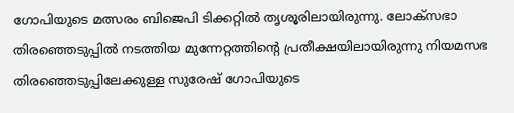ഗോപിയുടെ മത്സരം ബിജെപി ടിക്കറ്റില്‍ തൃശൂരിലായിരുന്നു. ലോക്സഭാ തിരഞ്ഞെടുപ്പില്‍ നടത്തിയ മുന്നേറ്റത്തിന്‍റെ പ്രതീക്ഷയിലായിരുന്നു നിയമസഭ തിരഞ്ഞെടുപ്പിലേക്കുള്ള സുരേഷ് ഗോപിയുടെ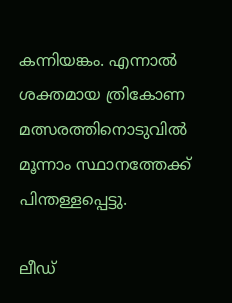കന്നിയങ്കം. എന്നാല്‍ ശക്തമായ ത്രികോണ മത്സരത്തിനൊടുവില്‍ മൂന്നാം സ്ഥാനത്തേക്ക് പിന്തള്ളപ്പെട്ടു.

ലീഡ്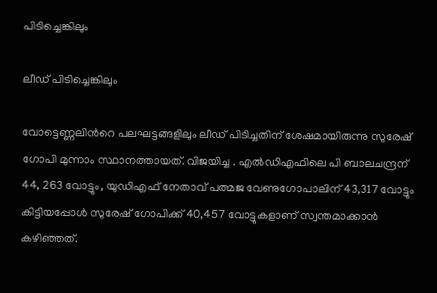പിടിച്ചെങ്കിലും

ലീഡ് പിടിച്ചെങ്കിലും

വോട്ടെണ്ണലിന്‍റെ പലഘട്ടങ്ങളിലും ലീഡ് പിടിച്ചതിന് ശേഷമായിരുന്നു സുരേഷ് ഗോപി മുന്നാം സ്ഥാനത്തായത്. വിജയിച്ച . എൽഡിഎഫിലെ പി ബാലചന്ദ്രന് 44, 263 വോട്ടും, യുഡിഎഫ് നേതാവ് പത്മജ വേണുഗോപാലിന് 43,317 വോട്ടും കിട്ടിയപ്പോൾ സുരേഷ് ഗോപിക്ക് 40,457 വോട്ടുകളാണ് സ്വന്തമാക്കാന്‍ കഴിഞ്ഞത്.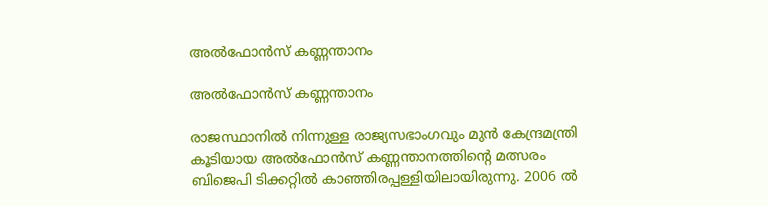അല്‍ഫോന്‍സ് കണ്ണന്താനം

അല്‍ഫോന്‍സ് കണ്ണന്താനം

രാജസ്ഥാനില്‍ നിന്നുള്ള രാജ്യസഭാംഗവും മുന്‍ കേന്ദ്രമന്ത്രി കൂടിയായ അല്‍ഫോന്‍സ് കണ്ണന്താനത്തിന്‍റെ മത്സരം ബിജെപി ടിക്കറ്റില്‍ കാഞ്ഞിരപ്പള്ളിയിലായിരുന്നു. 2006 ല്‍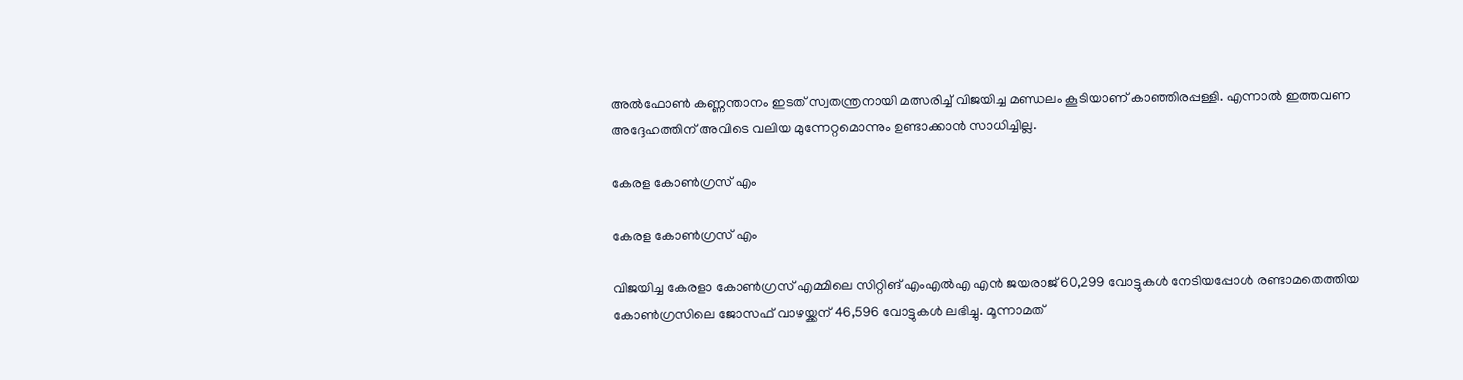അല്‍ഫോണ്‍ കണ്ണന്താനം ഇടത് സ്വതന്ത്രനായി മത്സരിച്ച് വിജയിച്ച മണ്ഡലം കൂടിയാണ് കാഞ്ഞിരപ്പള്ളി. എന്നാല്‍ ഇത്തവണ അദ്ദേഹത്തിന് അവിടെ വലിയ മുന്നേറ്റമൊന്നും ഉണ്ടാക്കാന്‍ സാധിച്ചില്ല.

കേരള കോണ്‍ഗ്രസ് എം

കേരള കോണ്‍ഗ്രസ് എം

വിജയിച്ച കേരളാ കോൺഗ്രസ് എമ്മിലെ സിറ്റിങ് എംഎല്‍എ എൻ ജയരാജ് 60,299 വോട്ടുകൾ നേടിയപ്പോള്‍ രണ്ടാമതെത്തിയ കോൺഗ്രസിലെ ജോസഫ് വാഴയ്ക്കന് 46,596 വോട്ടുകള്‍ ലഭിച്ചു. മൂന്നാമത്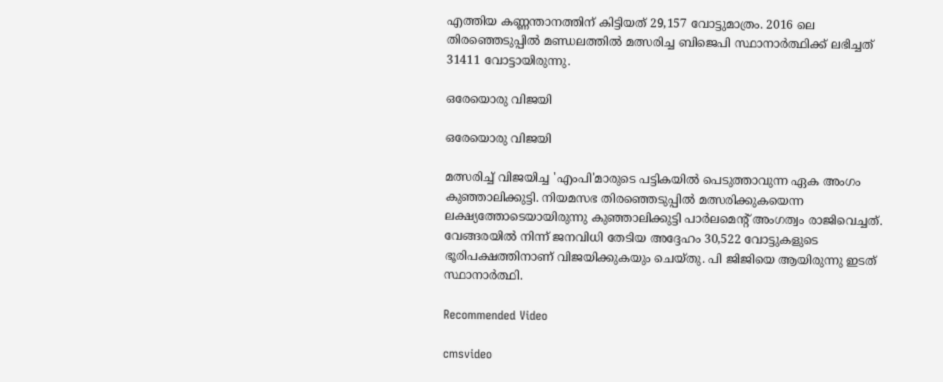എത്തിയ കണ്ണന്താനത്തിന് കിട്ടിയത് 29,157 വോട്ടുമാത്രം. 2016 ലെ തിരഞ്ഞെടുപ്പില്‍ മണ്ഡലത്തില്‍ മത്സരിച്ച ബിജെപി സ്ഥാനാര്‍ത്ഥിക്ക് ലഭിച്ചത് 31411 വോട്ടായിരുന്നു.

ഒരേയൊരു വിജയി

ഒരേയൊരു വിജയി

മത്സരിച്ച് വിജയിച്ച 'എംപി'മാരുടെ പട്ടികയില്‍ പെടുത്താവുന്ന ഏക അംഗം കുഞ്ഞാലിക്കുട്ടി. നിയമസഭ തിരഞ്ഞെടുപ്പില്‍ മത്സരിക്കുകയെന്ന ലക്ഷ്യത്തോടെയായിരുന്നു കുഞ്ഞാലിക്കുട്ടി പാര്‍ലമെന്‍റ് അംഗത്വം രാജിവെച്ചത്. വേങ്ങരയിൽ നിന്ന് ജനവിധി തേടിയ അദ്ദേഹം 30,522 വോട്ടുകളുടെ ഭൂരിപക്ഷത്തിനാണ് വിജയിക്കുകയും ചെയ്തു. പി ജിജിയെ ആയിരുന്നു ഇടത് സ്ഥാനാര്‍ത്ഥി.

Recommended Video

cmsvideo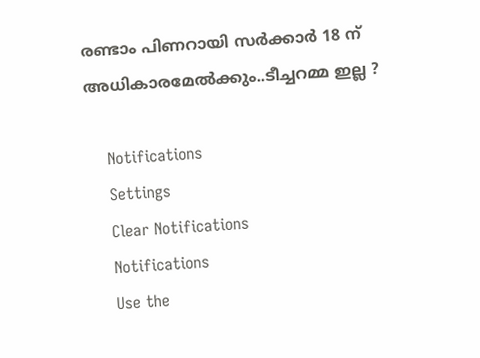രണ്ടാം പിണറായി സർക്കാർ 18 ന് അധികാരമേൽക്കും..ടീച്ചറമ്മ ഇല്ല ?

    Notifications
    Settings
    Clear Notifications
    Notifications
    Use the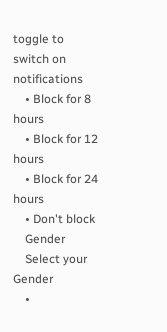toggle to switch on notifications
    • Block for 8 hours
    • Block for 12 hours
    • Block for 24 hours
    • Don't block
    Gender
    Select your Gender
    •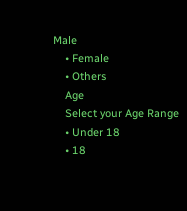Male
    • Female
    • Others
    Age
    Select your Age Range
    • Under 18
    • 18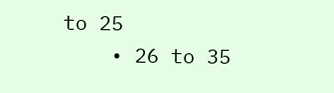to 25
    • 26 to 35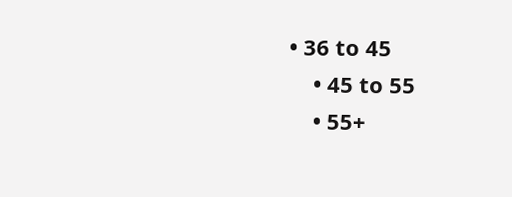• 36 to 45
    • 45 to 55
    • 55+